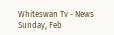Whiteswan Tv - News
Sunday, Feb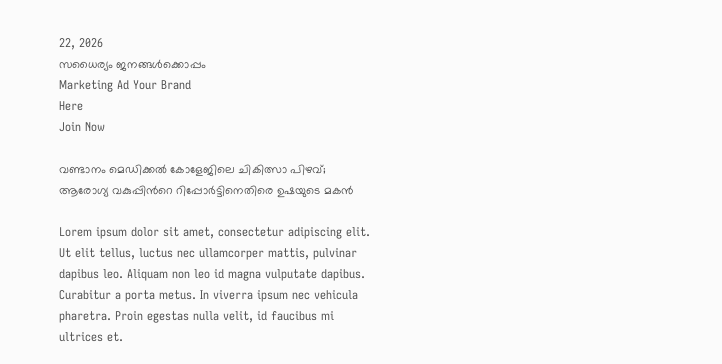22, 2026
സധൈര്യം ജനങ്ങൾക്കൊപ്പം
Marketing Ad Your Brand
Here
Join Now

വണ്ടാനം മെഡിക്കൽ കോളേജിലെ ചികിത്സാ പിഴവ്; ആരോഗ്യ വകുപ്പിന്‍റെ റിപ്പോർട്ടിനെതിരെ ഉഷയുടെ മകൻ

Lorem ipsum dolor sit amet, consectetur adipiscing elit. Ut elit tellus, luctus nec ullamcorper mattis, pulvinar dapibus leo. Aliquam non leo id magna vulputate dapibus. Curabitur a porta metus. In viverra ipsum nec vehicula pharetra. Proin egestas nulla velit, id faucibus mi ultrices et.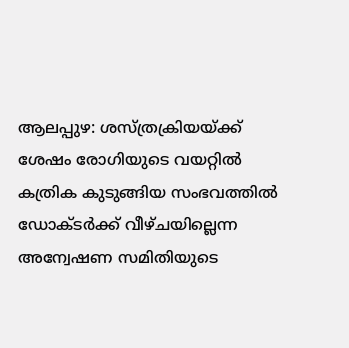ആലപ്പുഴ: ശസ്ത്രക്രിയയ്ക്ക് ശേഷം രോഗിയുടെ വയറ്റിൽ കത്രിക കുടുങ്ങിയ സംഭവത്തിൽ ഡോക്ടർക്ക് വീഴ്ചയില്ലെന്ന അന്വേഷണ സമിതിയുടെ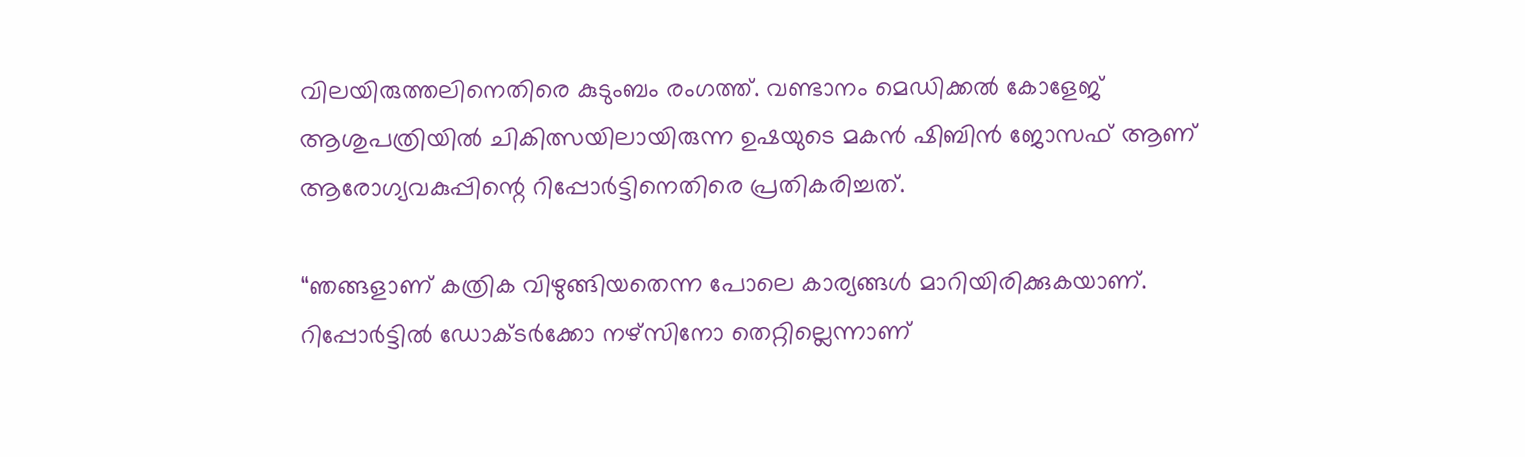വിലയിരുത്തലിനെതിരെ കുടുംബം രംഗത്ത്. വണ്ടാനം മെഡിക്കൽ കോളേജ് ആശുപത്രിയിൽ ചികിത്സയിലായിരുന്ന ഉഷയുടെ മകൻ ഷിബിൻ ജോസഫ് ആണ് ആരോഗ്യവകുപ്പിന്റെ റിപ്പോർട്ടിനെതിരെ പ്രതികരിച്ചത്.

“ഞങ്ങളാണ് കത്രിക വിഴുങ്ങിയതെന്ന പോലെ കാര്യങ്ങൾ മാറിയിരിക്കുകയാണ്. റിപ്പോർട്ടിൽ ഡോക്ടർക്കോ നഴ്സിനോ തെറ്റില്ലെന്നാണ്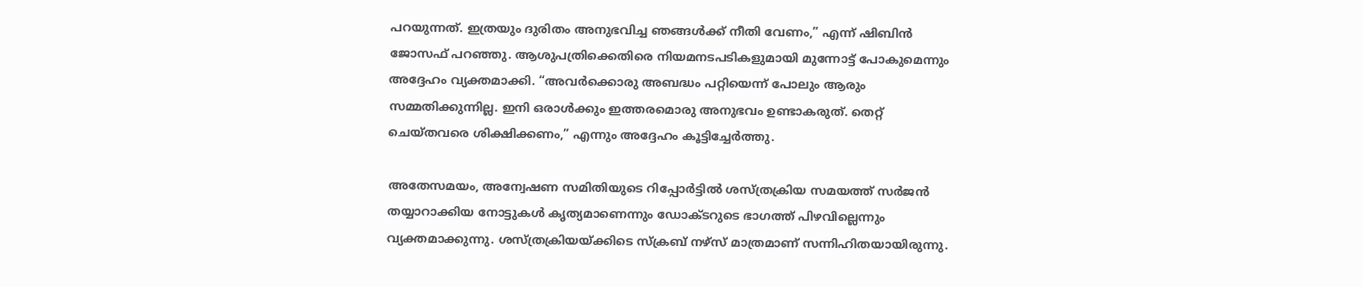പറയുന്നത്. ഇത്രയും ദുരിതം അനുഭവിച്ച ഞങ്ങൾക്ക് നീതി വേണം,” എന്ന് ഷിബിൻ ജോസഫ് പറഞ്ഞു. ആശുപത്രിക്കെതിരെ നിയമനടപടികളുമായി മുന്നോട്ട് പോകുമെന്നും അദ്ദേഹം വ്യക്തമാക്കി. “അവർക്കൊരു അബദ്ധം പറ്റിയെന്ന് പോലും ആരും സമ്മതിക്കുന്നില്ല. ഇനി ഒരാൾക്കും ഇത്തരമൊരു അനുഭവം ഉണ്ടാകരുത്. തെറ്റ് ചെയ്തവരെ ശിക്ഷിക്കണം,” എന്നും അദ്ദേഹം കൂട്ടിച്ചേർത്തു.

അതേസമയം, അന്വേഷണ സമിതിയുടെ റിപ്പോർട്ടിൽ ശസ്ത്രക്രിയ സമയത്ത് സർജൻ തയ്യാറാക്കിയ നോട്ടുകൾ കൃത്യമാണെന്നും ഡോക്ടറുടെ ഭാഗത്ത് പിഴവില്ലെന്നും വ്യക്തമാക്കുന്നു. ശസ്ത്രക്രിയയ്ക്കിടെ സ്ക്രബ് നഴ്സ് മാത്രമാണ് സന്നിഹിതയായിരുന്നു.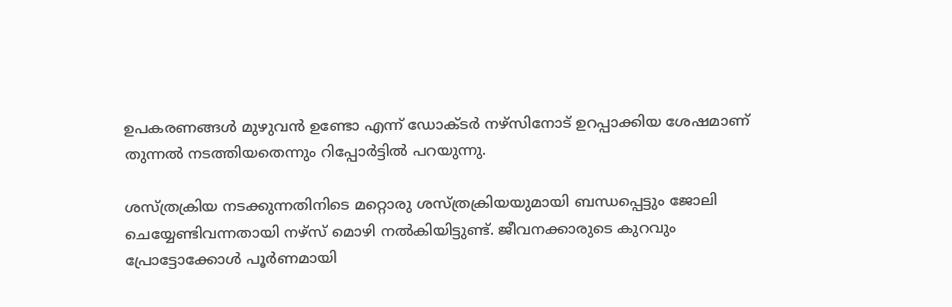ഉപകരണങ്ങൾ മുഴുവൻ ഉണ്ടോ എന്ന് ഡോക്ടർ നഴ്സിനോട് ഉറപ്പാക്കിയ ശേഷമാണ് തുന്നൽ നടത്തിയതെന്നും റിപ്പോർട്ടിൽ പറയുന്നു.

ശസ്ത്രക്രിയ നടക്കുന്നതിനിടെ മറ്റൊരു ശസ്ത്രക്രിയയുമായി ബന്ധപ്പെട്ടും ജോലി ചെയ്യേണ്ടിവന്നതായി നഴ്സ് മൊഴി നൽകിയിട്ടുണ്ട്. ജീവനക്കാരുടെ കുറവും പ്രോട്ടോക്കോൾ പൂർണമായി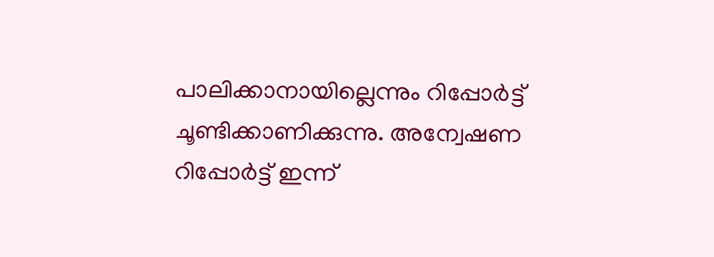പാലിക്കാനായില്ലെന്നും റിപ്പോർട്ട് ചൂണ്ടിക്കാണിക്കുന്നു. അന്വേഷണ റിപ്പോർട്ട് ഇന്ന്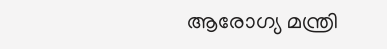ആരോഗ്യ മന്ത്രി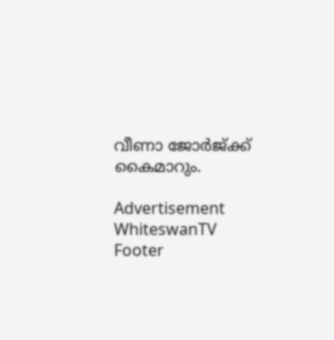വീണാ ജോർജ്ക്ക് കൈമാറും.

Advertisement
WhiteswanTV Footer